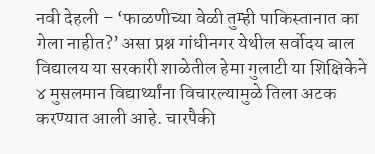नवी देहली – ‘फाळणीच्या वेळी तुम्ही पाकिस्तानात का गेला नाहीत?’ असा प्रश्न गांधीनगर येथील सर्वोदय बाल विद्यालय या सरकारी शाळेतील हेमा गुलाटी या शिक्षिकेने ४ मुसलमान विद्यार्थ्यांना विचारल्यामुळे तिला अटक करण्यात आली आहे. चारपैकी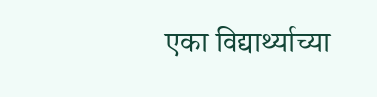एका विद्यार्थ्याच्या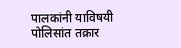पालकांनी याविषयी पोलिसांत तक्रार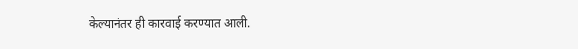केल्यानंतर ही कारवाई करण्यात आली.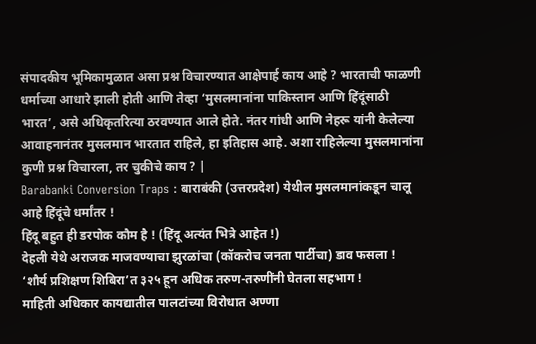संपादकीय भूमिकामुळात असा प्रश्न विचारण्यात आक्षेपार्ह काय आहे ? भारताची फाळणी धर्माच्या आधारे झाली होती आणि तेव्हा ‘मुसलमानांना पाकिस्तान आणि हिंदूंसाठी भारत’, असे अधिकृतरित्या ठरवण्यात आले होते. नंतर गांधी आणि नेहरू यांनी केलेल्या आवाहनानंतर मुसलमान भारतात राहिले, हा इतिहास आहे. अशा राहिलेल्या मुसलमानांना कुणी प्रश्न विचारला, तर चुकीचे काय ? |
Barabanki Conversion Traps : बाराबंकी (उत्तरप्रदेश) येथील मुसलमानांकडून चालू आहे हिंदूंचे धर्मांतर !
हिंदू बहुत ही डरपोक कौम है ! (हिंदू अत्यंत भित्रे आहेत !)
देहली येथे अराजक माजवण्याचा झुरळांचा (कॉकरोच जनता पार्टीचा) डाव फसला !
‘शौर्य प्रशिक्षण शिबिरा’त ३२५ हून अधिक तरुण-तरुणींनी घेतला सहभाग !
माहिती अधिकार कायद्यातील पालटांच्या विरोधात अण्णा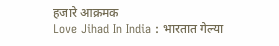हजारे आक्रमक
Love Jihad In India : भारतात गेल्या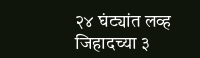२४ घंट्यांत लव्ह जिहादच्या ३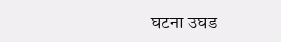घटना उघड